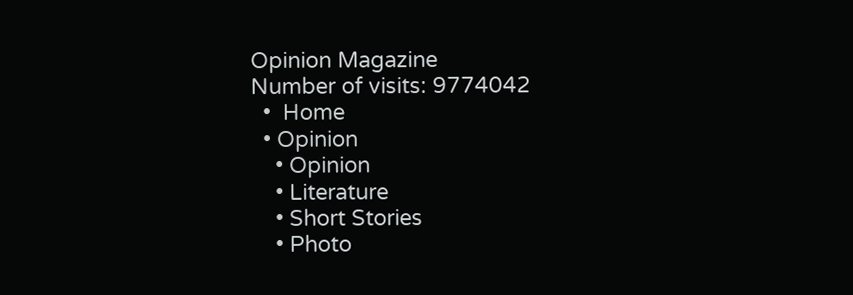Opinion Magazine
Number of visits: 9774042
  •  Home
  • Opinion
    • Opinion
    • Literature
    • Short Stories
    • Photo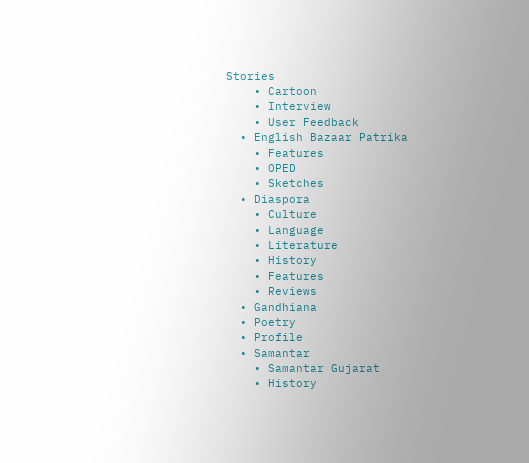Stories
    • Cartoon
    • Interview
    • User Feedback
  • English Bazaar Patrika
    • Features
    • OPED
    • Sketches
  • Diaspora
    • Culture
    • Language
    • Literature
    • History
    • Features
    • Reviews
  • Gandhiana
  • Poetry
  • Profile
  • Samantar
    • Samantar Gujarat
    • History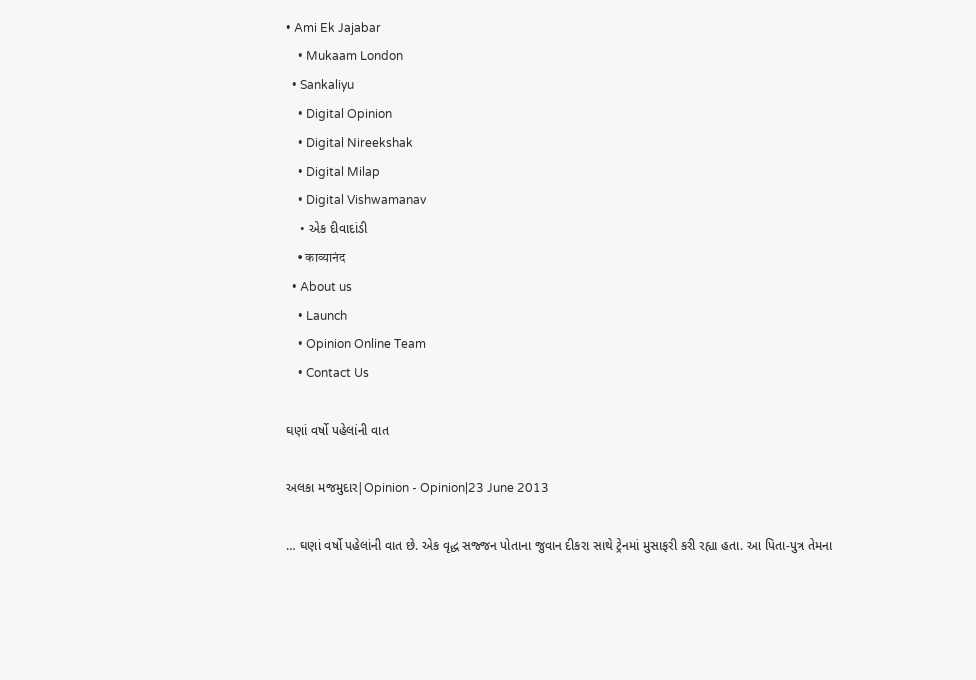• Ami Ek Jajabar
    • Mukaam London
  • Sankaliyu
    • Digital Opinion
    • Digital Nireekshak
    • Digital Milap
    • Digital Vishwamanav
    • એક દીવાદાંડી
    • काव्यानंद
  • About us
    • Launch
    • Opinion Online Team
    • Contact Us

ઘણાં વર્ષો પહેલાંની વાત

અલકા મજમુદાર|Opinion - Opinion|23 June 2013

… ઘણાં વર્ષો પહેલાંની વાત છે. એક વૃદ્ધ સજ્જન પોતાના જુવાન દીકરા સાથે ટ્રેનમાં મુસાફરી કરી રહ્યા હતા. આ પિતા-પુત્ર તેમના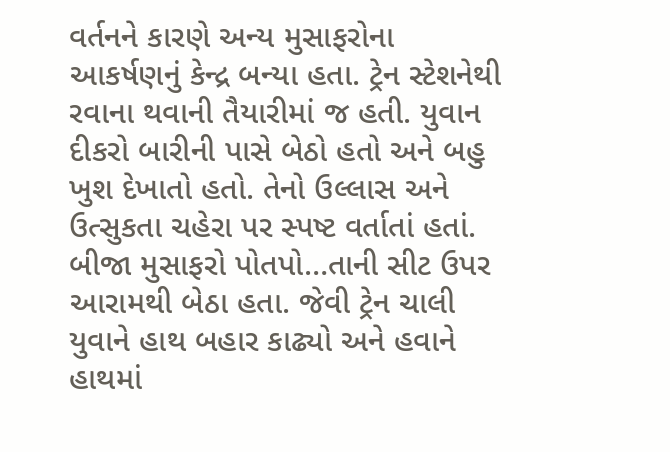વર્તનને કારણે અન્ય મુસાફરોના આકર્ષણનું કેન્દ્ર બન્યા હતા. ટ્રેન સ્ટેશનેથી રવાના થવાની તૈયારીમાં જ હતી. યુવાન દીકરો બારીની પાસે બેઠો હતો અને બહુ ખુશ દેખાતો હતો. તેનો ઉલ્લાસ અને ઉત્સુકતા ચહેરા પર સ્પષ્ટ વર્તાતાં હતાં. બીજા મુસાફરો પોતપો…તાની સીટ ઉપર આરામથી બેઠા હતા. જેવી ટ્રેન ચાલી યુવાને હાથ બહાર કાઢ્યો અને હવાને હાથમાં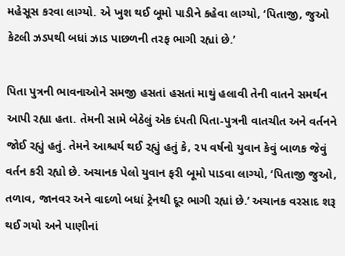મહેસૂસ કરવા લાગ્યો. એ ખુશ થઈ બૂમો પાડીને કહેવા લાગ્યો, ‘પિતાજી, જુઓ કેટલી ઝડપથી બધાં ઝાડ પાછળની તરફ ભાગી રહ્યાં છે.’

પિતા પુત્રની ભાવનાઓને સમજી હસતાં હસતાં માથું હલાવી તેની વાતને સમર્થન આપી રહ્યા હતા. તેમની સામે બેઠેલું એક દંપતી પિતા-પુત્રની વાતચીત અને વર્તનને જોઈ રહ્યું હતું. તેમને આશ્ચર્ય થઈ રહ્યું હતું કે, ૨૫ વર્ષનો યુવાન કેવું બાળક જેવું વર્તન કરી રહ્યો છે. અચાનક પેલો યુવાન ફરી બૂમો પાડવા લાગ્યો, ‘પિતાજી જુઓ, તળાવ, જાનવર અને વાદળો બધાં ટ્રેનથી દૂર ભાગી રહ્યાં છે.’ અચાનક વરસાદ શરૂ થઈ ગયો અને પાણીનાં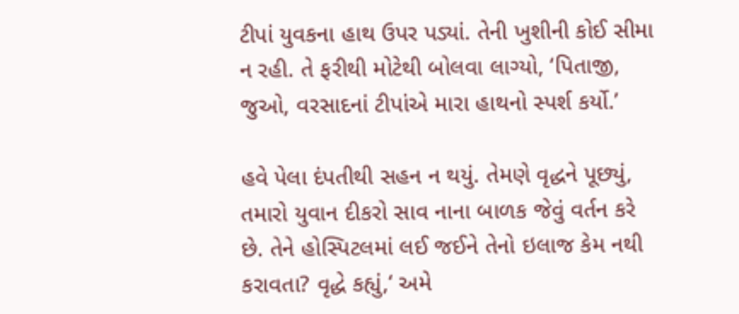ટીપાં યુવકના હાથ ઉપર પડ્યાં. તેની ખુશીની કોઈ સીમા ન રહી. તે ફરીથી મોટેથી બોલવા લાગ્યો, ‘પિતાજી, જુઓ, વરસાદનાં ટીપાંએ મારા હાથનો સ્પર્શ કર્યો.’

હવે પેલા દંપતીથી સહન ન થયું. તેમણે વૃદ્ધને પૂછ્યું, તમારો યુવાન દીકરો સાવ નાના બાળક જેવું વર્તન કરે છે. તેને હોસ્પિટલમાં લઈ જઈને તેનો ઇલાજ કેમ નથી કરાવતા? વૃદ્ધે કહ્યું,‘ અમે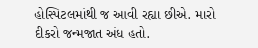હોસ્પિટલમાંથી જ આવી રહ્યા છીએ. મારો દીકરો જન્મજાત અંધ હતો.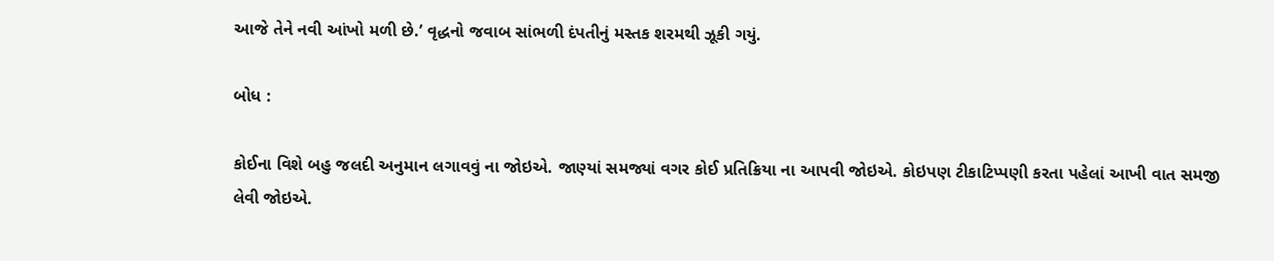આજે તેને નવી આંખો મળી છે.’ વૃદ્ધનો જવાબ સાંભળી દંપતીનું મસ્તક શરમથી ઝૂકી ગયું.

બોધ :

કોઈના વિશે બહુ જલદી અનુમાન લગાવવું ના જોઇએ. જાણ્યાં સમજ્યાં વગર કોઈ પ્રતિક્રિયા ના આપવી જોઇએ. કોઇપણ ટીકાટિપ્પણી કરતા પહેલાં આખી વાત સમજી લેવી જોઇએ.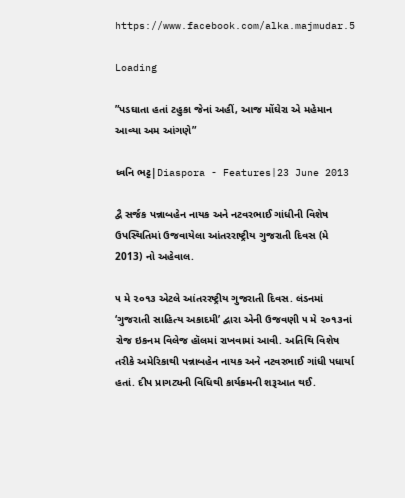https://www.facebook.com/alka.majmudar.5

Loading

”પડઘાતા હતાં ટહુકા જેનાં અહીં, આજ મોંઘેરા એ મહેમાન આવ્યા અમ આંગણે”

ધ્વનિ ભટ્ટ|Diaspora - Features|23 June 2013

દ્વૈ સર્જક પન્નાબહેન નાયક અને નટવરભાઈ ગાંધીની વિશેષ ઉપસ્થિતિમાં ઉજવાયેલા આંતરરાષ્ટ્રીય ગુજરાતી દિવસ (મે 2013) નો અહેવાલ.

૫ મે ૨૦૧૩ એટલે આંતરરષ્ટ્રીય ગુજરાતી દિવસ. લંડનમાં ‘ગુજરાતી સાહિત્ય અકાદમી’ દ્વારા એની ઉજવણી ૫ મે ૨૦૧૩નાં રોજ ઇકનમ વિલેજ હૉલમાં રાખવામાં આવી. અતિથિ વિશેષ તરીકે અમેરિકાથી પન્નાબહેન નાયક અને નટવરભાઈ ગાંધી પધાર્યા હતાં. દીપ પ્રાગટ્યની વિધિથી કાર્યક્રમની શરૂઆત થઈ.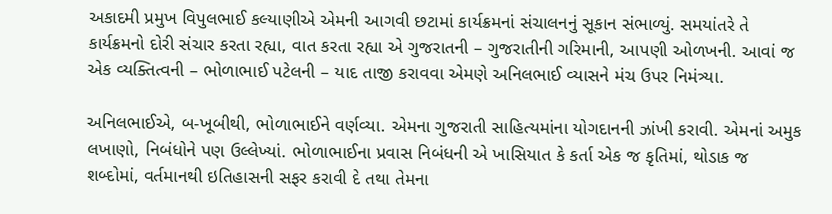અકાદમી પ્રમુખ વિપુલભાઈ કલ્યાણીએ એમની આગવી છટામાં કાર્યક્રમનાં સંચાલનનું સૂકાન સંભાળ્યું. સમયાંતરે તે કાર્યક્રમનો દોરી સંચાર કરતા રહ્યા, વાત કરતા રહ્યા એ ગુજરાતની – ગુજરાતીની ગરિમાની, આપણી ઓળખની. આવાં જ એક વ્યક્તિત્વની – ભોળાભાઈ પટેલની – યાદ તાજી કરાવવા એમણે અનિલભાઈ વ્યાસને મંચ ઉપર નિમંત્ર્યા.

અનિલભાઈએ, બ-ખૂબીથી, ભોળાભાઈને વર્ણવ્યા. એમના ગુજરાતી સાહિત્યમાંના યોગદાનની ઝાંખી કરાવી. એમનાં અમુક લખાણો, નિબંધોને પણ ઉલ્લેખ્યાં. ભોળાભાઈના પ્રવાસ નિબંધની એ ખાસિયાત કે કર્તા એક જ કૃતિમાં, થોડાક જ શબ્દોમાં, વર્તમાનથી ઇતિહાસની સફર કરાવી દે તથા તેમના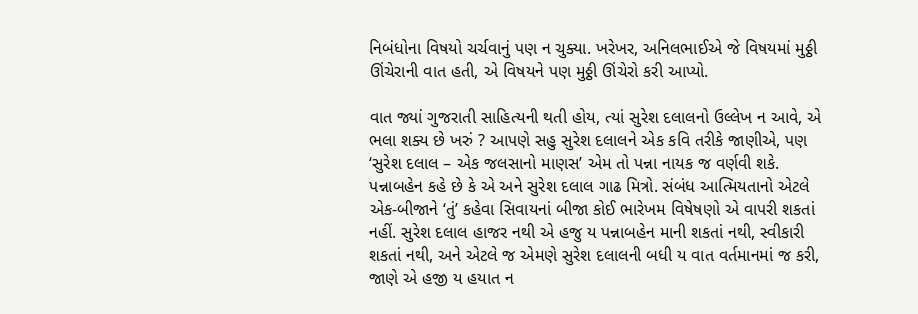નિબંધોના વિષયો ચર્ચવાનું પણ ન ચુક્યા. ખરેખર, અનિલભાઈએ જે વિષયમાં મુઠ્ઠી ઊંચેરાની વાત હતી, એ વિષયને પણ મુઠ્ઠી ઊંચેરો કરી આપ્યો.

વાત જ્યાં ગુજરાતી સાહિત્યની થતી હોય, ત્યાં સુરેશ દલાલનો ઉલ્લેખ ન આવે, એ ભલા શક્ય છે ખરું ? આપણે સહુ સુરેશ દલાલને એક કવિ તરીકે જાણીએ, પણ ‘સુરેશ દલાલ – એક જલસાનો માણસ’ એમ તો પન્ના નાયક જ વર્ણવી શકે. પન્નાબહેન કહે છે કે એ અને સુરેશ દલાલ ગાઢ મિત્રો. સંબંધ આત્મિયતાનો એટલે એક-બીજાને ‘તું’ કહેવા સિવાયનાં બીજા કોઈ ભારેખમ વિષેષણો એ વાપરી શકતાં નહીં. સુરેશ દલાલ હાજર નથી એ હજુ ય પન્નાબહેન માની શકતાં નથી, સ્વીકારી શકતાં નથી, અને એટલે જ એમણે સુરેશ દલાલની બધી ય વાત વર્તમાનમાં જ કરી, જાણે એ હજી ય હયાત ન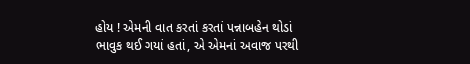હોય ! એમની વાત કરતાં કરતાં પન્નાબહેન થોડાં ભાવુક થઈ ગયાં હતાં, એ એમનાં અવાજ પરથી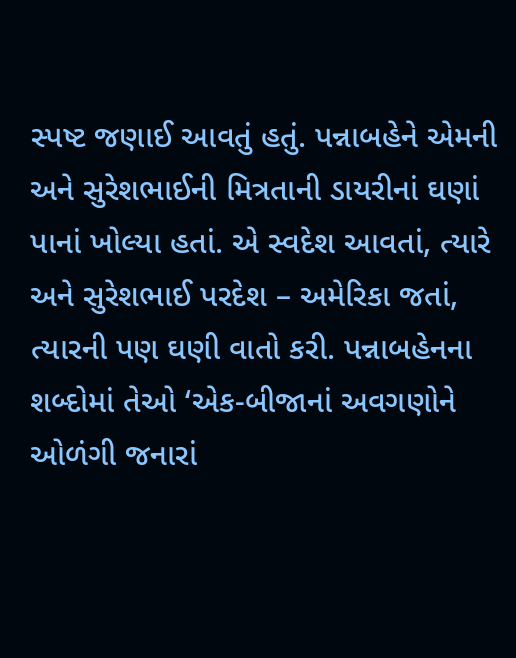સ્પષ્ટ જણાઈ આવતું હતું. પન્નાબહેને એમની અને સુરેશભાઈની મિત્રતાની ડાયરીનાં ઘણાં પાનાં ખોલ્યા હતાં. એ સ્વદેશ આવતાં, ત્યારે અને સુરેશભાઈ પરદેશ – અમેરિકા જતાં, ત્યારની પણ ઘણી વાતો કરી. પન્નાબહેનના શબ્દોમાં તેઓ ‘એક-બીજાનાં અવગણોને ઓળંગી જનારાં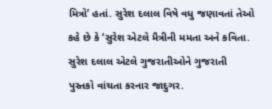મિત્રો’ હતાં. સુરેશ દલાલ વિષે વધુ જણાવતાં તેઓ કહે છે કે ‘સુરેશ એટલે મૈત્રીની મમતા અને કવિતા. સુરેશ દલાલ એટલે ગુજરાતીઓને ગુજરાતી પુસ્તકો વાંચતા કરનાર જાદુગર.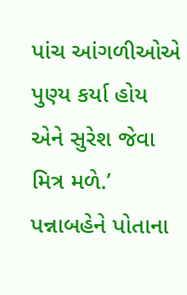પાંચ આંગળીઓએ પુણ્ય કર્યા હોય એને સુરેશ જેવા મિત્ર મળે.’ પન્નાબહેને પોતાના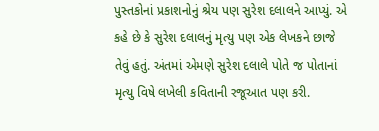પુસ્તકોનાં પ્રકાશનોનું શ્રેય પણ સુરેશ દલાલને આપ્યું. એ કહે છે કે સુરેશ દલાલનું મૃત્યુ પણ એક લેખકને છાજે તેવું હતું. અંતમાં એમણે સુરેશ દલાલે પોતે જ પોતાનાં મૃત્યુ વિષે લખેલી કવિતાની રજૂઆત પણ કરી.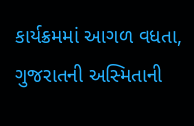કાર્યક્રમમાં આગળ વધતા, ગુજરાતની અસ્મિતાની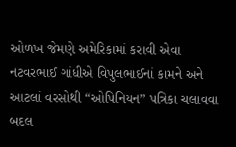ઓળખ જેમણે અમેરિકામાં કરાવી એવા નટવરભાઈ ગાંધીએ વિપુલભાઈનાં કામને અને આટલાં વરસોથી “ઓપિનિયન” પત્રિકા ચલાવવા બદલ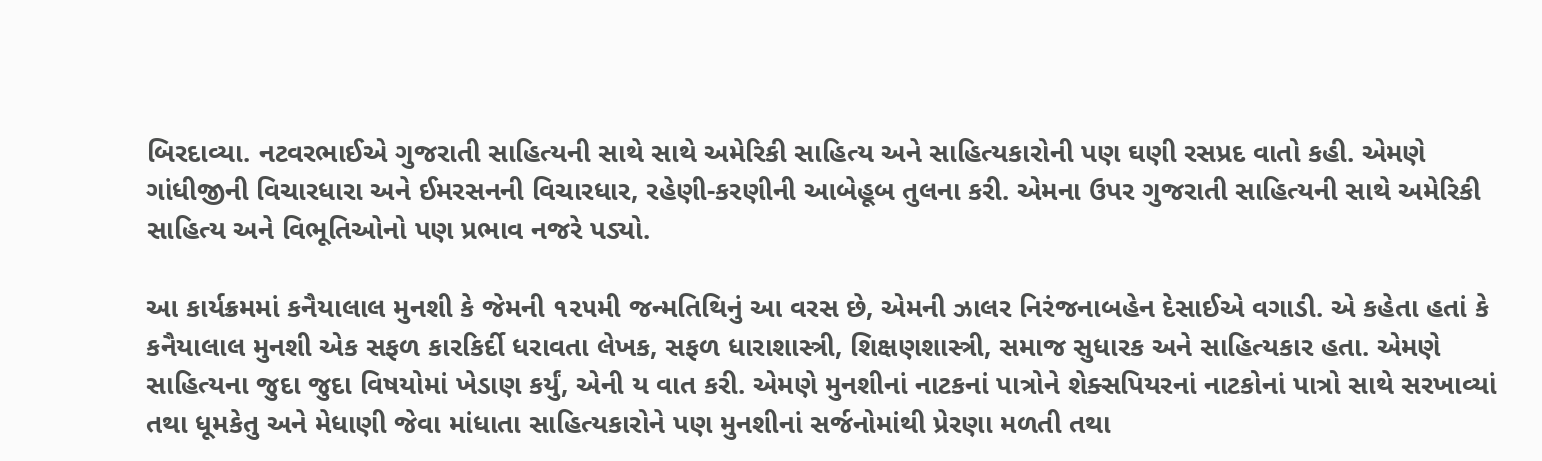બિરદાવ્યા. નટવરભાઈએ ગુજરાતી સાહિત્યની સાથે સાથે અમેરિકી સાહિત્ય અને સાહિત્યકારોની પણ ઘણી રસપ્રદ વાતો કહી. એમણે ગાંધીજીની વિચારધારા અને ઈમરસનની વિચારધાર, રહેણી-કરણીની આબેહૂબ તુલના કરી. એમના ઉપર ગુજરાતી સાહિત્યની સાથે અમેરિકી સાહિત્ય અને વિભૂતિઓનો પણ પ્રભાવ નજરે પડ્યો.

આ કાર્યક્રમમાં કનૈયાલાલ મુનશી કે જેમની ૧૨૫મી જન્મતિથિનું આ વરસ છે, એમની ઝાલર નિરંજનાબહેન દેસાઈએ વગાડી. એ કહેતા હતાં કે કનૈયાલાલ મુનશી એક સફળ કારકિર્દી ધરાવતા લેખક, સફળ ધારાશાસ્ત્રી, શિક્ષણશાસ્ત્રી, સમાજ સુધારક અને સાહિત્યકાર હતા. એમણે સાહિત્યના જુદા જુદા વિષયોમાં ખેડાણ કર્યું, એની ય વાત કરી. એમણે મુનશીનાં નાટકનાં પાત્રોને શેક્સપિયરનાં નાટકોનાં પાત્રો સાથે સરખાવ્યાં તથા ધૂમકેતુ અને મેધાણી જેવા માંધાતા સાહિત્યકારોને પણ મુનશીનાં સર્જનોમાંથી પ્રેરણા મળતી તથા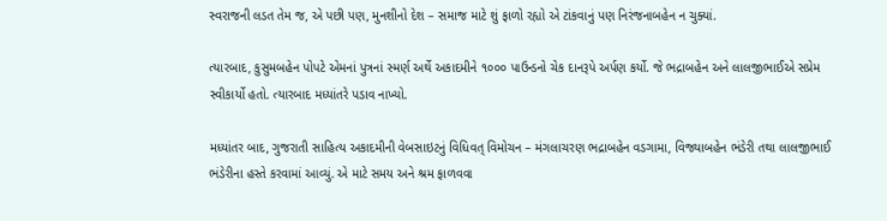સ્વરાજની લડત તેમ જ, એ પછી પણ, મુનશીનો દેશ – સમાજ માટે શું ફાળો રહ્યો એ ટાંકવાનું પણ નિરંજનાબહેન ન ચુક્યાં.

ત્યારબાદ, કુસુમબહેન પોપટે એમનાં પુત્રનાં સ્મર્ણ અર્થે અકાદમીને ૧૦૦૦ પાઉન્ડનો ચેક દાનરૂપે અર્પણ કર્યો. જે ભદ્રાબહેન અને લાલજીભાઈએ સપ્રેમ સ્વીકાર્યો હતો. ત્યારબાદ મધ્યાંતરે પડાવ નાખ્યો.

મધ્યાંતર બાદ, ગુજરાતી સાહિત્ય અકાદમીની વેબસાઇટનું વિધિવત્ વિમોચન – મંગલાચરણ ભદ્રાબહેન વડગામા, વિજ્યાબહેન ભંડેરી તથા લાલજીભાઈ ભંડેરીના હસ્તે કરવામાં આવ્યું. એ માટે સમય અને શ્રમ ફાળવવા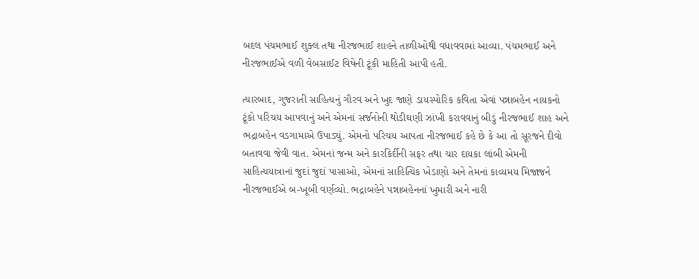બદલ પંચમભાઈ શુક્લ તથા નીરજભાઈ શાહને તાળીઓથી વધાવવામાં આવ્યા. પંચમભાઈ અને નીરજભાઈએ વળી વેબસાઈટ વિષેની ટૂંકી માહિતી આપી હતી.

ત્યારબાદ, ગુજરાતી સાહિત્યનું ગૌરવ અને ખુદ જાણે ડાયસ્પોરિક કવિતા એવાં પન્નાબહેન નાયકનો ટૂંકો પરિચય આપવાનું અને એમનાં સર્જનોની થોડીઘણી ઝાંખી કરાવવાનું બીડું નીરજભાઈ શાહ અને ભદ્રાબહેન વડગામાએ ઉપાડ્યું. એમનો પરિચય આપતા નીરજભાઈ કહે છે કે આ તો સૂરજને દીવો બતાવવા જેવી વાત. એમનાં જન્મ અને કારકિર્દીની સફર તથા ચાર દાયકા લાંબી એમની સાહિત્યયાત્રાનાં જુદાં જુદાં પાસાઓ, એમનાં સાહિત્યિક ખેડાણો અને તેમનાં કાવ્યમય મિજાજને નીરજભાઈએ બ-ખૂબી વર્ણવ્યો. ભદ્રાબહેને પન્નાબહેનનાં ખુમારી અને નારી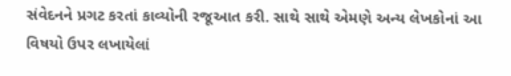સંવેદનને પ્રગટ કરતાં કાવ્યોની રજૂઆત કરી. સાથે સાથે એમણે અન્ય લેખકોનાં આ વિષયો ઉપર લખાયેલાં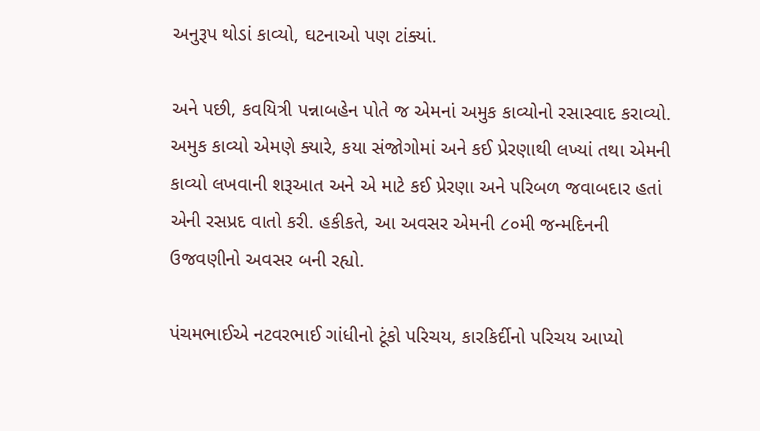અનુરૂપ થોડાં કાવ્યો, ઘટનાઓ પણ ટાંક્યાં.

અને પછી, કવયિત્રી પન્નાબહેન પોતે જ એમનાં અમુક કાવ્યોનો રસાસ્વાદ કરાવ્યો. અમુક કાવ્યો એમણે ક્યારે, કયા સંજોગોમાં અને કઈ પ્રેરણાથી લખ્યાં તથા એમની કાવ્યો લખવાની શરૂઆત અને એ માટે કઈ પ્રેરણા અને પરિબળ જવાબદાર હતાં એની રસપ્રદ વાતો કરી. હકીકતે, આ અવસર એમની ૮૦મી જન્મદિનની ઉજવણીનો અવસર બની રહ્યો.

પંચમભાઈએ નટવરભાઈ ગાંધીનો ટૂંકો પરિચય, કારકિર્દીનો પરિચય આપ્યો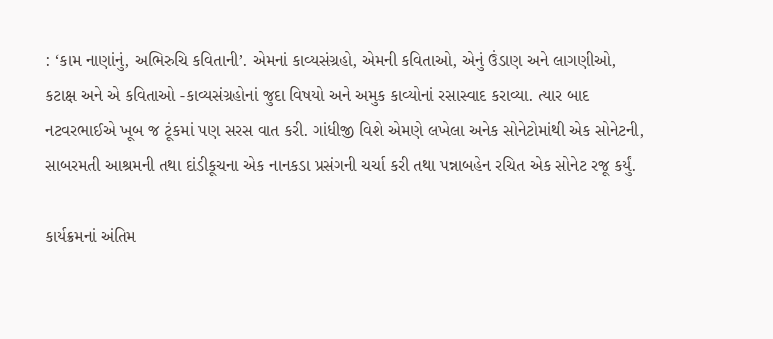: ‘કામ નાણાંનું, અભિરુચિ કવિતાની’. એમનાં કાવ્યસંગ્રહો, એમની કવિતાઓ, એનું ઉંડાણ અને લાગણીઓ, કટાક્ષ અને એ કવિતાઓ -કાવ્યસંગ્રહોનાં જુદા વિષયો અને અમુક કાવ્યોનાં રસાસ્વાદ કરાવ્યા. ત્યાર બાદ નટવરભાઈએ ખૂબ જ ટૂંકમાં પણ સરસ વાત કરી. ગાંધીજી વિશે એમણે લખેલા અનેક સોનેટોમાંથી એક સોનેટની, સાબરમતી આશ્રમની તથા દાંડીકૂચના એક નાનકડા પ્રસંગની ચર્ચા કરી તથા પન્નાબહેન રચિત એક સોનેટ રજૂ કર્યું.

કાર્યક્રમનાં અંતિમ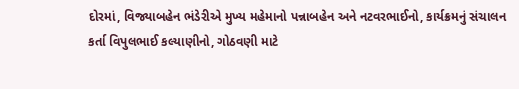દોરમાં, વિજ્યાબહેન ભંડેરીએ મુખ્ય મહેમાનો પન્નાબહેન અને નટવરભાઈનો, કાર્યક્રમનું સંચાલન કર્તા વિપુલભાઈ કલ્યાણીનો, ગોઠવણી માટે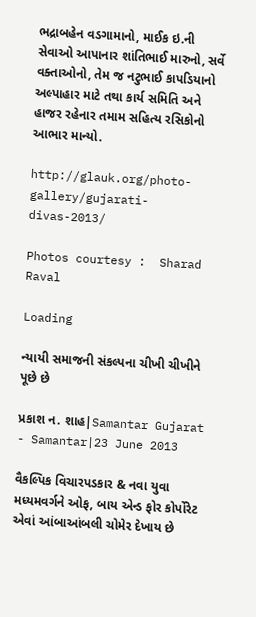ભદ્રાબહેન વડગામાનો, માઈક ઇ.ની સેવાઓ આપાનાર શાંતિભાઈ મારુનો, સર્વે વક્તાઓનો, તેમ જ નટુભાઈ કાપડિયાનો અલ્પાહાર માટે તથા કાર્ય સમિતિ અને હાજર રહેનાર તમામ સહિત્ય રસિકોનો આભાર માન્યો.

http://glauk.org/photo-gallery/gujarati-divas-2013/

Photos courtesy :  Sharad Raval

Loading

ન્યાયી સમાજની સંકલ્પના ચીખી ચીખીને પૂછે છે

પ્રકાશ ન. શાહ|Samantar Gujarat - Samantar|23 June 2013

વૈકલ્પિક વિચારપડકાર & નવા યુવા મધ્યમવર્ગને ઓફ, બાય એન્ડ ફોર કોર્પોરેટ એવાં આંબાઆંબલી ચોમેર દેખાય છે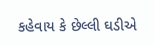કહેવાય કે છેલ્લી ઘડીએ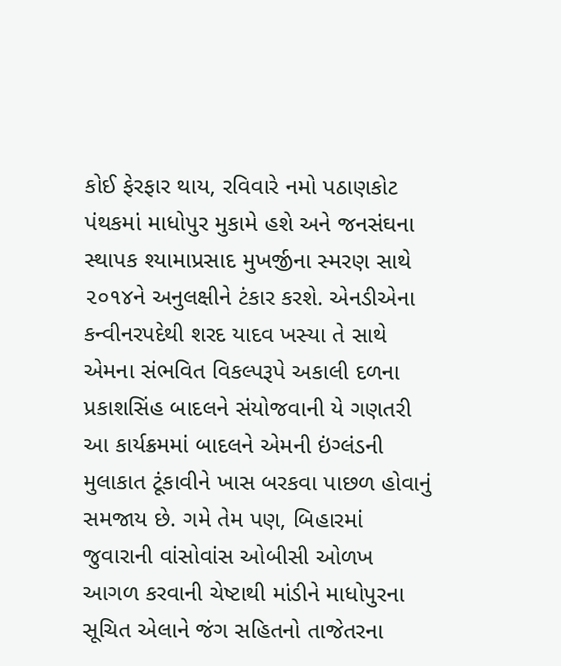કોઈ ફેરફાર થાય, રવિવારે નમો પઠાણકોટ પંથકમાં માધોપુર મુકામે હશે અને જનસંઘના સ્થાપક શ્યામાપ્રસાદ મુખર્જીના સ્મરણ સાથે ૨૦૧૪ને અનુલક્ષીને ટંકાર કરશે. એનડીએના કન્વીનરપદેથી શરદ યાદવ ખસ્યા તે સાથે એમના સંભવિત વિકલ્પરૂપે અકાલી દળના પ્રકાશસિંહ બાદલને સંયોજવાની યે ગણતરી આ કાર્યક્રમમાં બાદલને એમની ઇંગ્લંડની મુલાકાત ટૂંકાવીને ખાસ બરકવા પાછળ હોવાનું સમજાય છે. ગમે તેમ પણ, બિહારમાં જુવારાની વાંસોવાંસ ઓબીસી ઓળખ આગળ કરવાની ચેષ્ટાથી માંડીને માધોપુરના સૂચિત એલાને જંગ સહિતનો તાજેતરના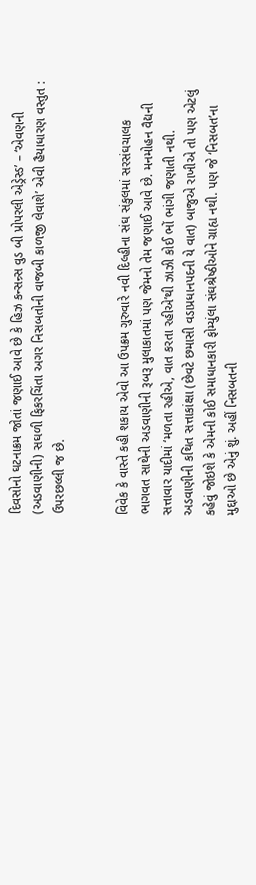દિવસોનો ઘટનાક્રમ જોતાં જણાઈ આવે છે કે હિઝ કન્સન્ર્સ વુડ બી પ્રોપરલી એડ્રેસ્ડ’ – ‘એવણની (અડવાણીની) સઘળી ફિકરચિંતા અગર નિસબતોની વાજબી કાળજી લેવાશે’ એવી હૈયાધારણ વસ્તુત : ઉપરછલ્લી જ છે.


વિવેક કે વાસ્તે કહી શકાય એવો આ ઉપક્રમ ગુરુવારે નવી દિલ્હીના સંઘ સંકુલમાં સરસંઘચાલક ભાગવત સાથેની અડવાણીની રૂબરૂ મુલાકાતમાં પણ જેમનો તેમ જણાઈ આવે છે. મનમોહન વૈદ્યની સત્તાવાર યાદીમાં ‘મળતા રહીએ, વાત કરતા રહીએ’થી ઝાઝી કોઈ ભોં ભાંગી જણાતી નથી. અડવાણીની કથિત સત્તાકાંક્ષા (છેવટે છમાસી વડાપ્રધાનપદની યે વાત) બાજુએ રાખીએ તો પણ એટલું કહેવું જોઇશે કે એમની કોઈ સમાધાનકારી ફોમ્યુંલા સંઘશ્રેષ્ઠીઓને ગ્રાહ્ય નથી. પણ જે ‘નિસબત’ના મુદ્દાઓ છે એનું શું. અહીં નિસબતની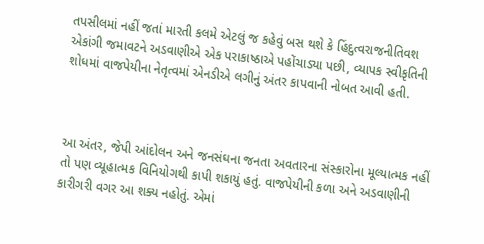તપસીલમાં નહીં જતાં મારતી કલમે એટલું જ કહેવું બસ થશે કે હિંદુત્વરાજનીતિવશ એકાંગી જમાવટને અડવાણીએ એક પરાકાષ્ઠાએ પહોંચાડ્યા પછી, વ્યાપક સ્વીકૃતિની શોધમાં વાજપેયીના નેતૃત્વમાં એનડીએ લગીનું અંતર કાપવાની નોબત આવી હતી.



આ અંતર, જેપી આંદોલન અને જનસંઘના જનતા અવતારના સંસ્કારોના મૂલ્યાત્મક નહીં તો પણ વ્યૂહાત્મક વિનિયોગથી કાપી શકાયું હતું. વાજપેયીની કળા અને અડવાણીની કારીગરી વગર આ શક્ય નહોતું. એમાં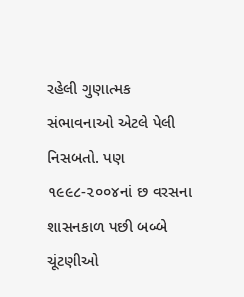રહેલી ગુણાત્મક સંભાવનાઓ એટલે પેલી નિસબતો. પણ ૧૯૯૮-૨૦૦૪નાં છ વરસના શાસનકાળ પછી બબ્બે ચૂંટણીઓ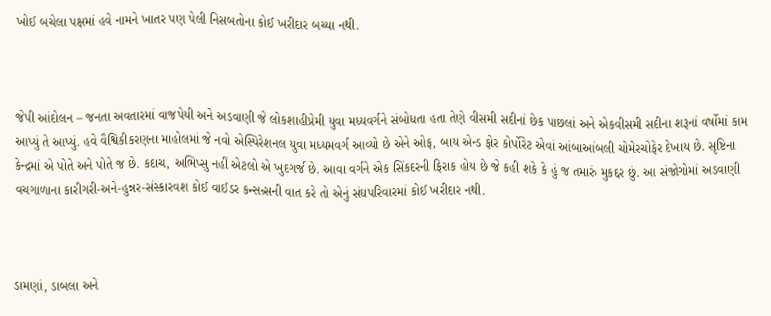ખોઈ બચેલા પક્ષમાં હવે નામને ખાતર પણ પેલી નિસબતોના કોઈ ખરીદાર બચ્યા નથી.



જેપી આંદોલન – જનતા અવતારમાં વાજપેયી અને અડવાણી જે લોકશાહીપ્રેમી યુવા મધ્યવર્ગને સંબોધતા હતા તેણે વીસમી સદીનાં છેક પાછલાં અને એકવીસમી સદીના શરૂનાં વર્ષોમાં કામ આપ્યું તે આપ્યું. હવે વૈશ્વિકીકરણના માહોલમાં જે નવો એસ્પિરેશનલ યુવા મધ્યમવર્ગ આવ્યો છે એને ઓફ, બાય એન્ડ ફોર કોર્પોરેટ એવાં આંબાઆંબલી ચોમેરચોફેર દેખાય છે. સૃષ્ટિના કેન્દ્રમાં એ પોતે અને પોતે જ છે. કદાચ, અભિપ્સુ નહીં એટલો એ ખુદગર્જ છે. આવા વર્ગને એક સિંકદરની ફિરાક હોય છે જે કહી શકે કે હું જ તમારું મુકદ્દર છું. આ સંજોગોમાં અડવાણી વચગાળાના કારીગરી-અને-હુન્નર-સંસ્કારવશ કોઈ વાઈડર કન્સન્ર્સની વાત કરે તો એનું સંઘપરિવારમાં કોઈ ખરીદાર નથી.



ડામણાં, ડાબલા અને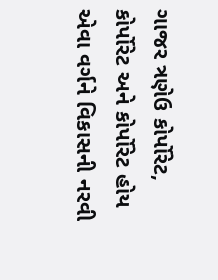ગાજર ત્રણેઉ કોર્પોરેટ, કોર્પોરેટ અને કોર્પોરેટ હોય એવા વર્ગને વિકાસની નરવી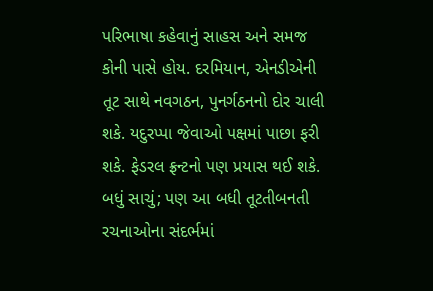પરિભાષા કહેવાનું સાહસ અને સમજ કોની પાસે હોય. દરમિયાન, એનડીએની તૂટ સાથે નવગઠન, પુનર્ગઠનનો દોર ચાલી શકે. યદુરપ્પા જેવાઓ પક્ષમાં પાછા ફરી શકે. ફેડરલ ફ્રન્ટનો પણ પ્રયાસ થઈ શકે. બધું સાચું; પણ આ બધી તૂટતીબનતી રચનાઓના સંદર્ભમાં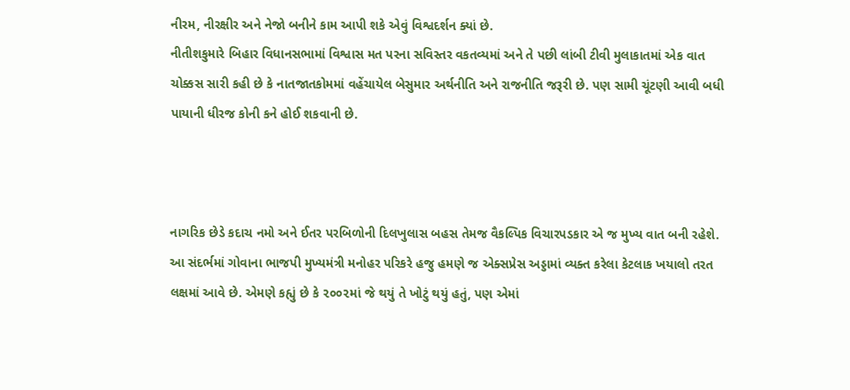નીરમ, નીરક્ષીર અને નેજો બનીને કામ આપી શકે એવું વિશ્વદર્શન ક્યાં છે.
નીતીશકુમારે બિહાર વિધાનસભામાં વિશ્વાસ મત પરના સવિસ્તર વકતવ્યમાં અને તે પછી લાંબી ટીવી મુલાકાતમાં એક વાત ચોક્કસ સારી કહી છે કે નાતજાતકોમમાં વહેંચાયેલ બેસુમાર અર્થનીતિ અને રાજનીતિ જરૂરી છે. પણ સામી ચૂંટણી આવી બધી પાયાની ધીરજ કોની કને હોઈ શકવાની છે.



નાગરિક છેડે કદાચ નમો અને ઈતર પરબિળોની દિલખુલાસ બહસ તેમજ વૈકલ્પિક વિચારપડકાર એ જ મુખ્ય વાત બની રહેશે. આ સંદર્ભમાં ગોવાના ભાજપી મુખ્યમંત્રી મનોહર પરિકરે હજુ હમણે જ એક્સપ્રેસ અડ્ડામાં વ્યક્ત કરેલા કેટલાક ખયાલો તરત લક્ષમાં આવે છે. એમણે કહ્યું છે કે ૨૦૦૨માં જે થયું તે ખોટું થયું હતું, પણ એમાં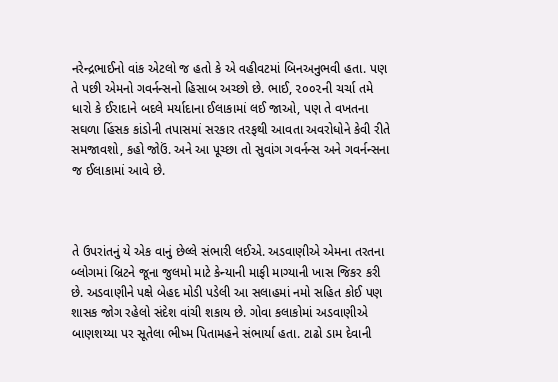નરેન્દ્રભાઈનો વાંક એટલો જ હતો કે એ વહીવટમાં બિનઅનુભવી હતા. પણ તે પછી એમનો ગવર્નન્સનો હિસાબ અચ્છો છે. ભાઈ, ૨૦૦૨ની ચર્ચા તમે ધારો કે ઈરાદાને બદલે મર્યાદાના ઈલાકામાં લઈ જાઓ, પણ તે વખતના સઘળા હિંસક કાંડોની તપાસમાં સરકાર તરફથી આવતા અવરોધોને કેવી રીતે સમજાવશો, કહો જોઉં. અને આ પૂચ્છા તો સુવાંગ ગવર્નન્સ અને ગવર્નન્સના જ ઈલાકામાં આવે છે.



તે ઉપરાંતનું યે એક વાનું છેલ્લે સંભારી લઈએ. અડવાણીએ એમના તરતના બ્લોગમાં બ્રિટને જૂના જુલમો માટે કેન્યાની માફી માગ્યાની ખાસ જિકર કરી છે. અડવાણીને પક્ષે બેહદ મોડી પડેલી આ સલાહમાં નમો સહિત કોઈ પણ શાસક જોગ રહેલો સંદેશ વાંચી શકાય છે. ગોવા કલાકોમાં અડવાણીએ બાણશય્યા પર સૂતેલા ભીષ્મ પિતામહને સંભાર્યા હતા. ટાઢો ડામ દેવાની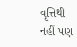વૃત્તિથી નહીં પણ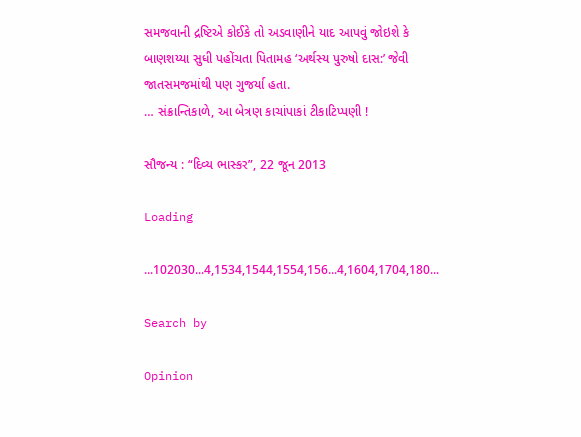સમજવાની દ્રષ્ટિએ કોઈકે તો અડવાણીને યાદ આપવું જોઇશે કે બાણશય્યા સુધી પહોંચતા પિતામહ ‘અર્થસ્ય પુરુષો દાસ:’ જેવી જાતસમજમાંથી પણ ગુજર્યા હતા.
… સંક્રાન્તિકાળે, આ બેત્રણ કાચાંપાકાં ટીકાટિપ્પણી !

સૌજન્ય : “દિવ્ય ભાસ્કર”, 22 જૂન 2013

Loading

...102030...4,1534,1544,1554,156...4,1604,1704,180...

Search by

Opinion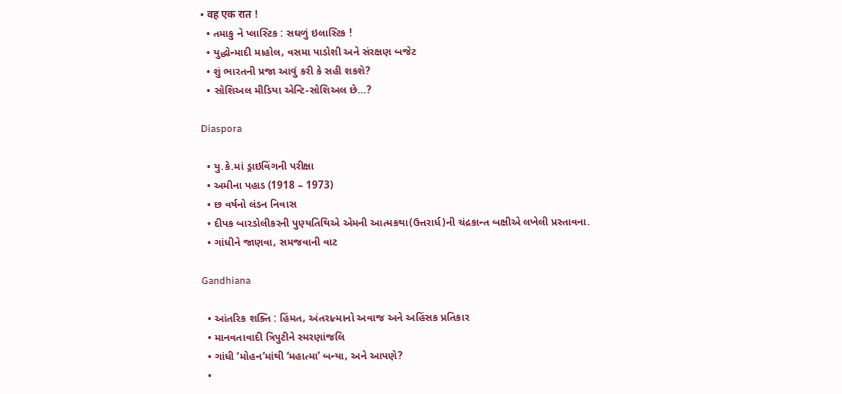• वह एक रात !
  • તમાકુ ને પ્લાસ્ટિક : સઘળું ઇલાસ્ટિક !
  • યુદ્ધોન્માદી માહોલ, વસમા પાડોશી અને સંરક્ષણ બજેટ
  • શું ભારતની પ્રજા આવું કરી કે સહી શકશે?
  • સોશિઅલ મીડિયા એન્ટિ-સોશિઅલ છે…?

Diaspora

  • યુ.કે.માં ડ્રાઇવિંગની પરીક્ષા
  • અમીના પહાડ (1918 – 1973)
  • છ વર્ષનો લંડન નિવાસ
  • દીપક બારડોલીકરની પુણ્યતિથિએ એમની આત્મકથા(ઉત્તરાર્ધ)ની ચંદ્રકાન્ત બક્ષીએ લખેલી પ્રસ્તાવના.
  • ગાંધીને જાણવા, સમજવાની વાટ

Gandhiana

  • આંતરિક શક્તિ : હિંમત, અંતરાત્માનો અવાજ અને અહિંસક પ્રતિકાર
  • માનવતાવાદી ત્રિપુટીને સ્મરણાંજલિ
  • ગાંધી ‘મોહન’માંથી ‘મહાત્મા’ બન્યા, અને આપણે?
  •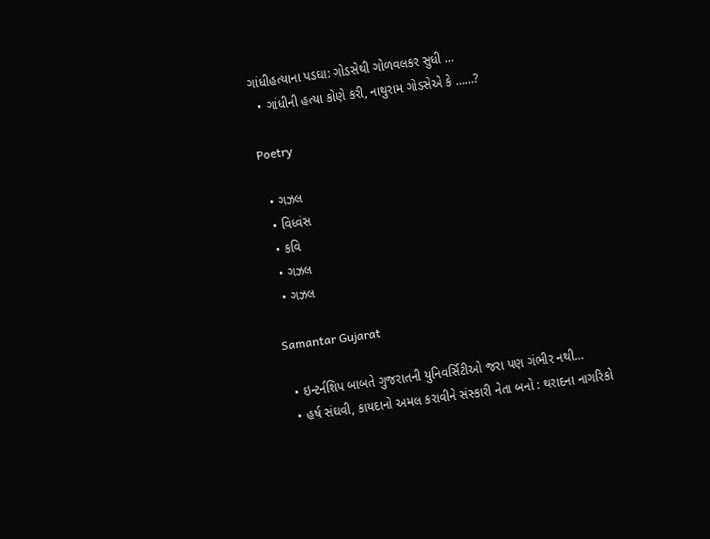ગાંધીહત્યાના પડઘા: ગોડસેથી ગોળવલકર સુધી …
  • ગાંધીની હત્યા કોણે કરી, નાથુરામ ગોડસેએ કે ……?

Poetry

  • ગઝલ
  • વિધ્વંસ
  • કવિ
  • ગઝલ
  • ગઝલ

Samantar Gujarat

  • ઇન્ટર્નશિપ બાબતે ગુજરાતની યુનિવર્સિટીઓ જરા પણ ગંભીર નથી…
  • હર્ષ સંઘવી, કાયદાનો અમલ કરાવીને સંસ્કારી નેતા બનો : થરાદના નાગરિકો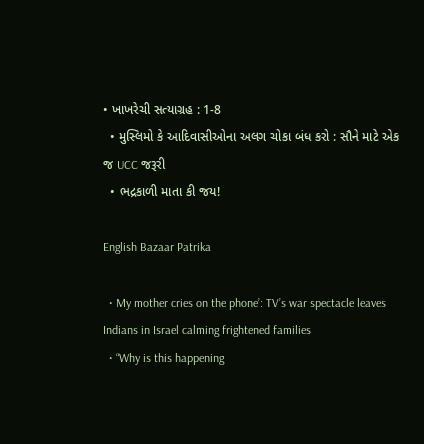• ખાખરેચી સત્યાગ્રહ : 1-8
  • મુસ્લિમો કે આદિવાસીઓના અલગ ચોકા બંધ કરો : સૌને માટે એક જ UCC જરૂરી
  • ભદ્રકાળી માતા કી જય!

English Bazaar Patrika

  • My mother cries on the phone’: TV’s war spectacle leaves Indians in Israel calming frightened families
  • “Why is this happening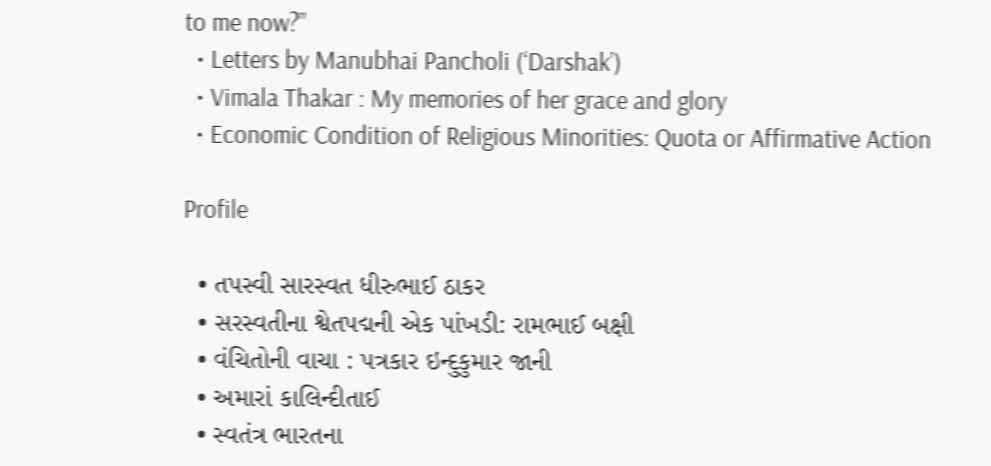to me now?”
  • Letters by Manubhai Pancholi (‘Darshak’)
  • Vimala Thakar : My memories of her grace and glory
  • Economic Condition of Religious Minorities: Quota or Affirmative Action

Profile

  • તપસ્વી સારસ્વત ધીરુભાઈ ઠાકર
  • સરસ્વતીના શ્વેતપદ્મની એક પાંખડી: રામભાઈ બક્ષી
  • વંચિતોની વાચા : પત્રકાર ઇન્દુકુમાર જાની
  • અમારાં કાલિન્દીતાઈ
  • સ્વતંત્ર ભારતના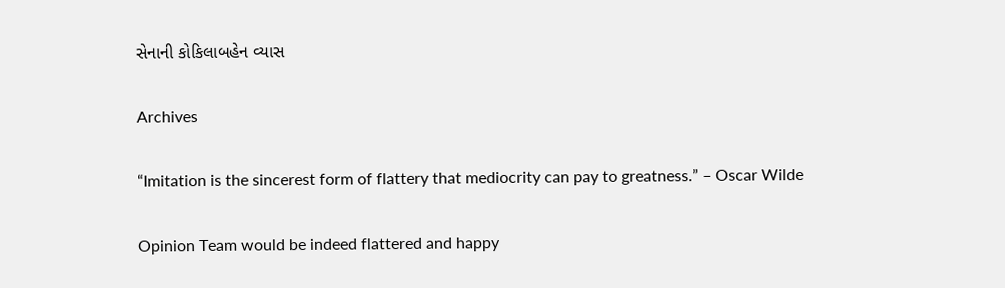સેનાની કોકિલાબહેન વ્યાસ

Archives

“Imitation is the sincerest form of flattery that mediocrity can pay to greatness.” – Oscar Wilde

Opinion Team would be indeed flattered and happy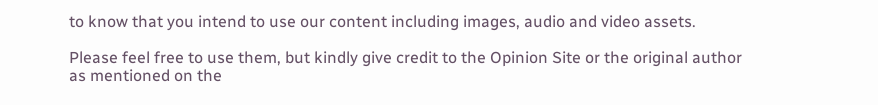to know that you intend to use our content including images, audio and video assets.

Please feel free to use them, but kindly give credit to the Opinion Site or the original author as mentioned on the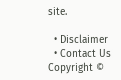site.

  • Disclaimer
  • Contact Us
Copyright ©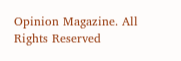Opinion Magazine. All Rights Reserved